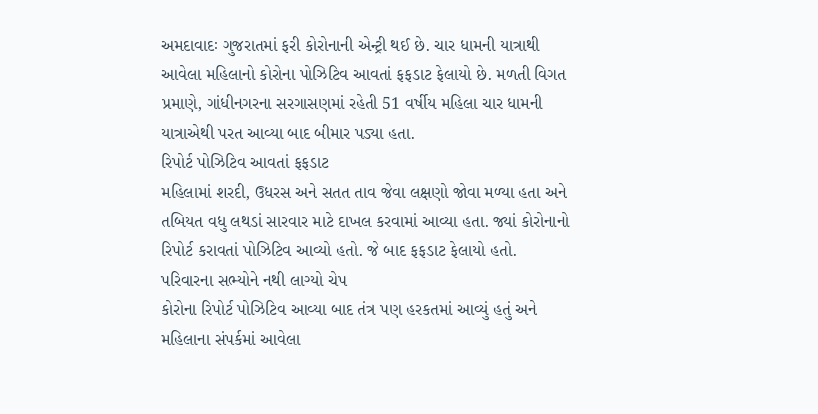અમદાવાદઃ ગુજરાતમાં ફરી કોરોનાની એન્ટ્રી થઈ છે. ચાર ધામની યાત્રાથી આવેલા મહિલાનો કોરોના પોઝિટિવ આવતાં ફફડાટ ફેલાયો છે. મળતી વિગત પ્રમાણે, ગાંધીનગરના સરગાસણમાં રહેતી 51 વર્ષીય મહિલા ચાર ધામની યાત્રાએથી પરત આવ્યા બાદ બીમાર પડ્યા હતા.
રિપોર્ટ પોઝિટિવ આવતાં ફફડાટ
મહિલામાં શરદી, ઉધરસ અને સતત તાવ જેવા લક્ષણો જોવા મળ્યા હતા અને તબિયત વધુ લથડાં સારવાર માટે દાખલ કરવામાં આવ્યા હતા. જ્યાં કોરોનાનો રિપોર્ટ કરાવતાં પોઝિટિવ આવ્યો હતો. જે બાદ ફફડાટ ફેલાયો હતો.
પરિવારના સભ્યોને નથી લાગ્યો ચેપ
કોરોના રિપોર્ટ પોઝિટિવ આવ્યા બાદ તંત્ર પણ હરકતમાં આવ્યું હતું અને મહિલાના સંપર્કમાં આવેલા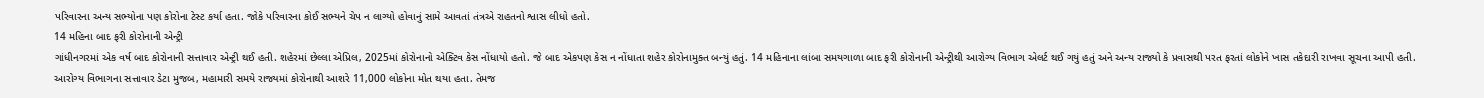પરિવારના અન્ય સભ્યોના પણ કોરોના ટેસ્ટ કર્યા હતા. જોકે પરિવારના કોઈ સભ્યને ચેપ ન લાગ્યો હોવાનું સામે આવતાં તંત્રએ રાહતનો શ્વાસ લીધો હતો.
14 મહિના બાદ ફરી કોરોનાની એન્ટ્રી
ગાંધીનગરમાં એક વર્ષ બાદ કોરોનાની સત્તાવાર એન્ટ્રી થઈ હતી. શહેરમાં છેલ્લા એપ્રિલ, 2025માં કોરોનાનો એક્ટિવ કેસ નોંધાયો હતો. જે બાદ એકપણ કેસ ન નોંધાતા શહેર કોરોનામુક્ત બન્યું હતું. 14 મહિનાના લાંબા સમયગાળા બાદ ફરી કોરોનાની એન્ટ્રીથી આરોગ્ય વિભાગ એલર્ટ થઈ ગયું હતું અને અન્ય રાજ્યો કે પ્રવાસથી પરત ફરતાં લોકોને ખાસ તકેદારી રાખવા સૂચના આપી હતી.
આરોગ્ય વિભાગના સત્તાવાર ડેટા મુજબ, મહામારી સમયે રાજ્યમાં કોરોનાથી આશરે 11,000 લોકોના મોત થયા હતા. તેમજ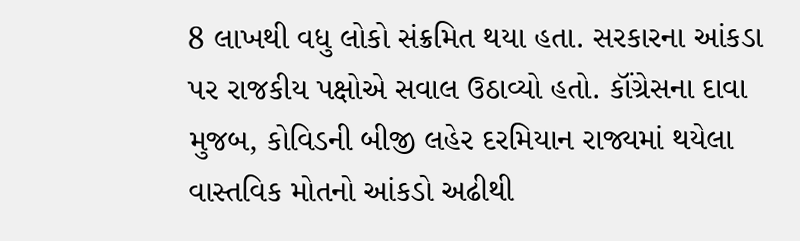8 લાખથી વધુ લોકો સંક્રમિત થયા હતા. સરકારના આંકડા પર રાજકીય પક્ષોએ સવાલ ઉઠાવ્યો હતો. કૉંગ્રેસના દાવા મુજબ, કોવિડની બીજી લહેર દરમિયાન રાજ્યમાં થયેલા વાસ્તવિક મોતનો આંકડો અઢીથી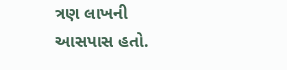ત્રણ લાખની આસપાસ હતો.